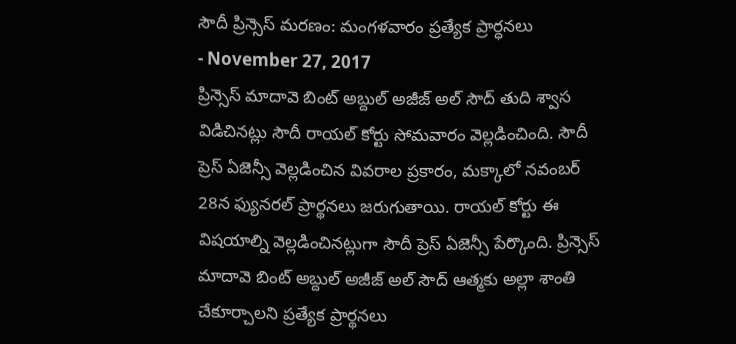సౌదీ ప్రిన్సెస్ మరణం: మంగళవారం ప్రత్యేక ప్రార్ధనలు
- November 27, 2017
ప్రిన్సెస్ మాదావె బింట్ అబ్దుల్ అజీజ్ అల్ సౌద్ తుది శ్వాస విడిచినట్లు సౌదీ రాయల్ కోర్టు సోమవారం వెల్లడించింది. సౌదీ ప్రెస్ ఏజెన్సీ వెల్లడించిన వివరాల ప్రకారం, మక్కాలో నవంబర్ 28న ఫ్యునరల్ ప్రార్థనలు జరుగుతాయి. రాయల్ కోర్టు ఈ విషయాల్ని వెల్లడించినట్లుగా సౌదీ ప్రెస్ ఏజెన్సీ పేర్కొంది. ప్రిన్సెస్ మాదావె బింట్ అబ్దుల్ అజీజ్ అల్ సౌద్ ఆత్మకు అల్లా శాంతి చేకూర్చాలని ప్రత్యేక ప్రార్థనలు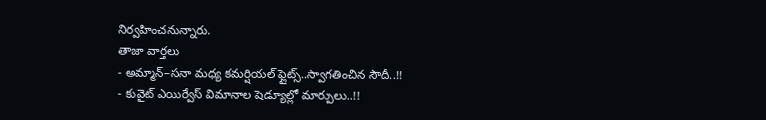నిర్వహించనున్నారు.
తాజా వార్తలు
- అమ్మాన్–సనా మధ్య కమర్షియల్ ఫ్లైట్స్..స్వాగతించిన సౌదీ..!!
- కువైట్ ఎయిర్వేస్ విమానాల షెడ్యూల్లో మార్పులు..!!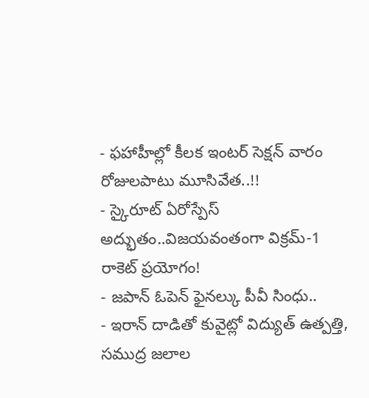- ఫహాహీల్లో కీలక ఇంటర్ సెక్షన్ వారం రోజులపాటు మూసివేత..!!
- స్కైరూట్ ఏరోస్పేస్ అద్భుతం..విజయవంతంగా విక్రమ్-1 రాకెట్ ప్రయోగం!
- జపాన్ ఓపెన్ ఫైనల్కు పీవీ సింధు..
- ఇరాన్ దాడితో కువైట్లో విద్యుత్ ఉత్పత్తి, సముద్ర జలాల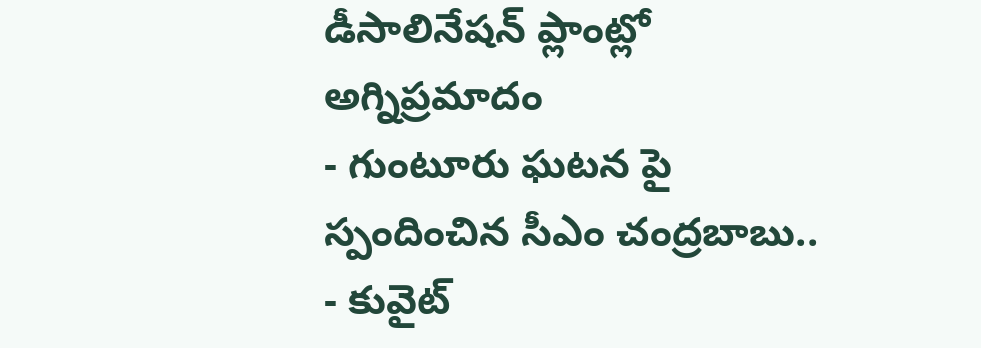డీసాలినేషన్ ప్లాంట్లో అగ్నిప్రమాదం
- గుంటూరు ఘటన పై స్పందించిన సీఎం చంద్రబాబు..
- కువైట్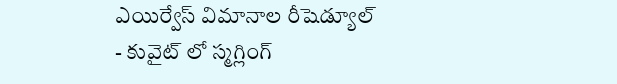ఎయిర్వేస్ విమానాల రీషెడ్యూల్
- కువైట్ లో స్మగ్లింగ్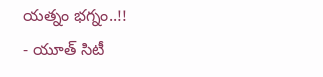యత్నం భగ్నం..!!
- యూత్ సిటీ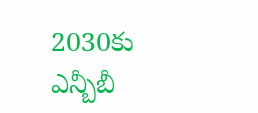2030కు ఎన్బీబీ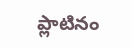ప్లాటినం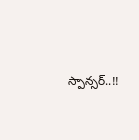స్పాన్సర్..!!